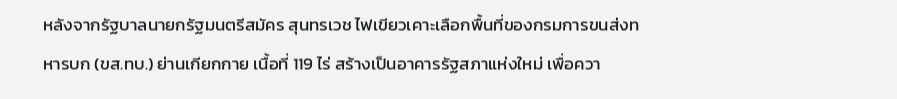หลังจากรัฐบาลนายกรัฐมนตรีสมัคร สุนทรเวช ไฟเขียวเคาะเลือกพื้นที่ของกรมการขนส่งทหารบก (ขส.ทบ.) ย่านเกียกกาย เนื้อที่ 119 ไร่ สร้างเป็นอาคารรัฐสภาแห่งใหม่ เพื่อควา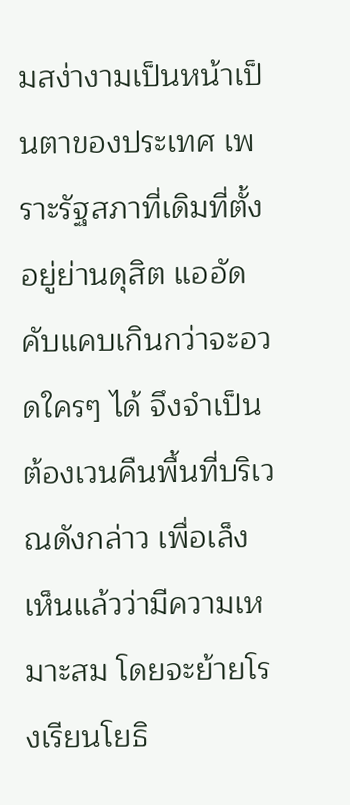มสง่างามเป็นหน้าเป็นตาของประเทศ เพราะรัฐสภาที่เดิมที่ตั้งอยู่ย่านดุสิต แออัดคับแคบเกินกว่าจะอวดใครๆ ได้ จึงจำเป็นต้องเวนคืนพื้นที่บริเวณดังกล่าว เพื่อเล็งเห็นแล้วว่ามีความเหมาะสม โดยจะย้ายโรงเรียนโยธิ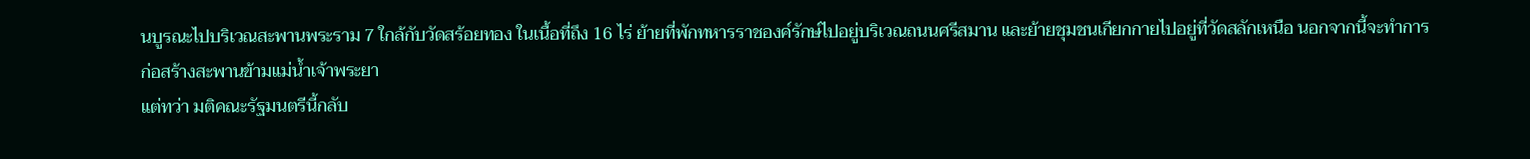นบูรณะไปบริเวณสะพานพระราม 7 ใกล้กับวัดสร้อยทอง ในเนื้อที่ถึง 16 ไร่ ย้ายที่พักทหารราชองค์รักษ์ไปอยู่บริเวณถนนศรีสมาน และย้ายชุมชนเกียกกายไปอยู่ที่วัดสลักเหนือ นอกจากนี้จะทำการก่อสร้างสะพานข้ามแม่น้ำเจ้าพระยา
แต่ทว่า มติคณะรัฐมนตรีนี้กลับ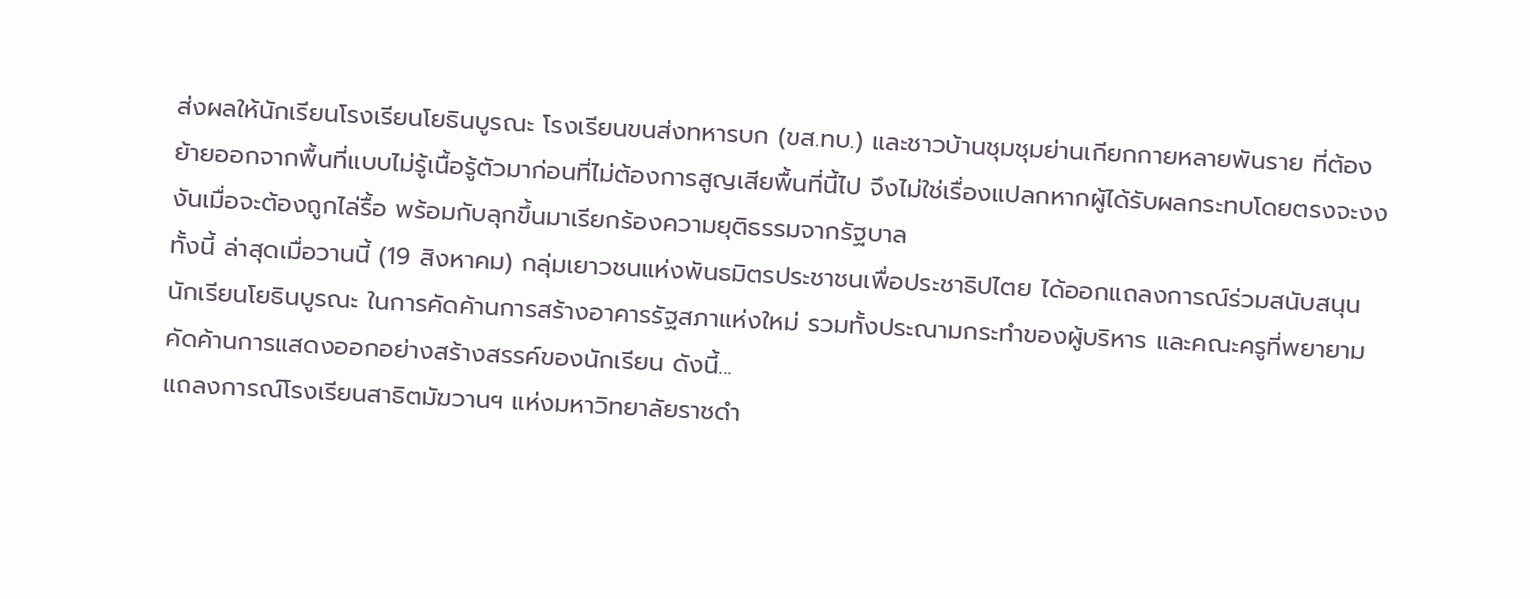ส่งผลให้นักเรียนโรงเรียนโยธินบูรณะ โรงเรียนขนส่งทหารบก (ขส.ทบ.) และชาวบ้านชุมชุมย่านเกียกกายหลายพันราย ที่ต้องย้ายออกจากพื้นที่แบบไม่รู้เนื้อรู้ตัวมาก่อนที่ไม่ต้องการสูญเสียพื้นที่นี้ไป จึงไม่ใช่เรื่องแปลกหากผู้ได้รับผลกระทบโดยตรงจะงงงันเมื่อจะต้องถูกไล่รื้อ พร้อมกับลุกขึ้นมาเรียกร้องความยุติธรรมจากรัฐบาล
ทั้งนี้ ล่าสุดเมื่อวานนี้ (19 สิงหาคม) กลุ่มเยาวชนแห่งพันธมิตรประชาชนเพื่อประชาธิปไตย ได้ออกแถลงการณ์ร่วมสนับสนุนนักเรียนโยธินบูรณะ ในการคัดค้านการสร้างอาคารรัฐสภาแห่งใหม่ รวมทั้งประณามกระทำของผู้บริหาร และคณะครูที่พยายามคัดค้านการแสดงออกอย่างสร้างสรรค์ของนักเรียน ดังนี้...
แถลงการณ์โรงเรียนสาธิตมัฆวานฯ แห่งมหาวิทยาลัยราชดำ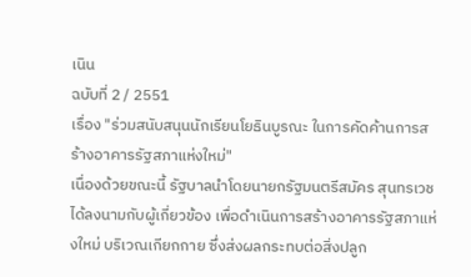เนิน
ฉบับที่ 2 / 2551
เรื่อง "ร่วมสนับสนุนนักเรียนโยธินบูรณะ ในการคัดค้านการสร้างอาคารรัฐสภาแห่งใหม่"
เนื่องด้วยขณะนี้ รัฐบาลนำโดยนายกรัฐมนตรีสมัคร สุนทรเวช ได้ลงนามกับผู้เกี่ยวข้อง เพื่อดำเนินการสร้างอาคารรัฐสภาแห่งใหม่ บริเวณเกียกกาย ซึ่งส่งผลกระทบต่อสิ่งปลูก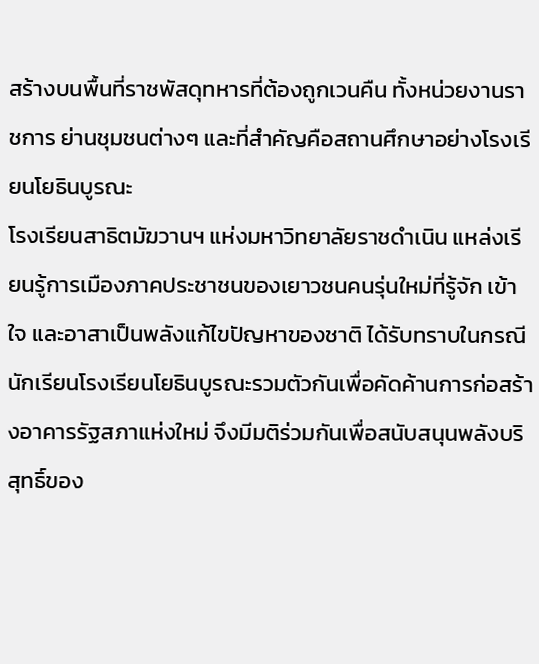สร้างบนพื้นที่ราชพัสดุทหารที่ต้องถูกเวนคืน ทั้งหน่วยงานราชการ ย่านชุมชนต่างๆ และที่สำคัญคือสถานศึกษาอย่างโรงเรียนโยธินบูรณะ
โรงเรียนสาธิตมัฆวานฯ แห่งมหาวิทยาลัยราชดำเนิน แหล่งเรียนรู้การเมืองภาคประชาชนของเยาวชนคนรุ่นใหม่ที่รู้จัก เข้าใจ และอาสาเป็นพลังแก้ไขปัญหาของชาติ ได้รับทราบในกรณีนักเรียนโรงเรียนโยธินบูรณะรวมตัวกันเพื่อคัดค้านการก่อสร้างอาคารรัฐสภาแห่งใหม่ จึงมีมติร่วมกันเพื่อสนับสนุนพลังบริสุทธิ์ของ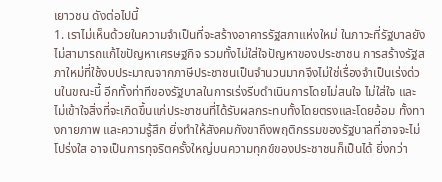เยาวชน ดังต่อไปนี้
1. เราไม่เห็นด้วยในความจำเป็นที่จะสร้างอาคารรัฐสภาแห่งใหม่ ในภาวะที่รัฐบาลยังไม่สามารถแก้ไขปัญหาเศรษฐกิจ รวมทั้งไม่ใส่ใจปัญหาของประชาชน การสร้างรัฐสภาใหม่ที่ใช้งบประมาณจากภาษีประชาชนเป็นจำนวนมากจึงไม่ใช่เรื่องจำเป็นเร่งด่วนในขณะนี้ อีกทั้งท่าทีของรัฐบาลในการเร่งรีบดำเนินการโดยไม่สนใจ ไม่ใส่ใจ และไม่เข้าใจสิ่งที่จะเกิดขึ้นแก่ประชาชนที่ได้รับผลกระทบทั้งโดยตรงและโดยอ้อม ทั้งทางกายภาพ และความรู้สึก ยิ่งทำให้สังคมกังขาถึงพฤติกรรมของรัฐบาลที่อาจจะไม่โปร่งใส อาจเป็นการทุจริตครั้งใหญ่บนความทุกข์ของประชาชนก็เป็นได้ ยิ่งกว่า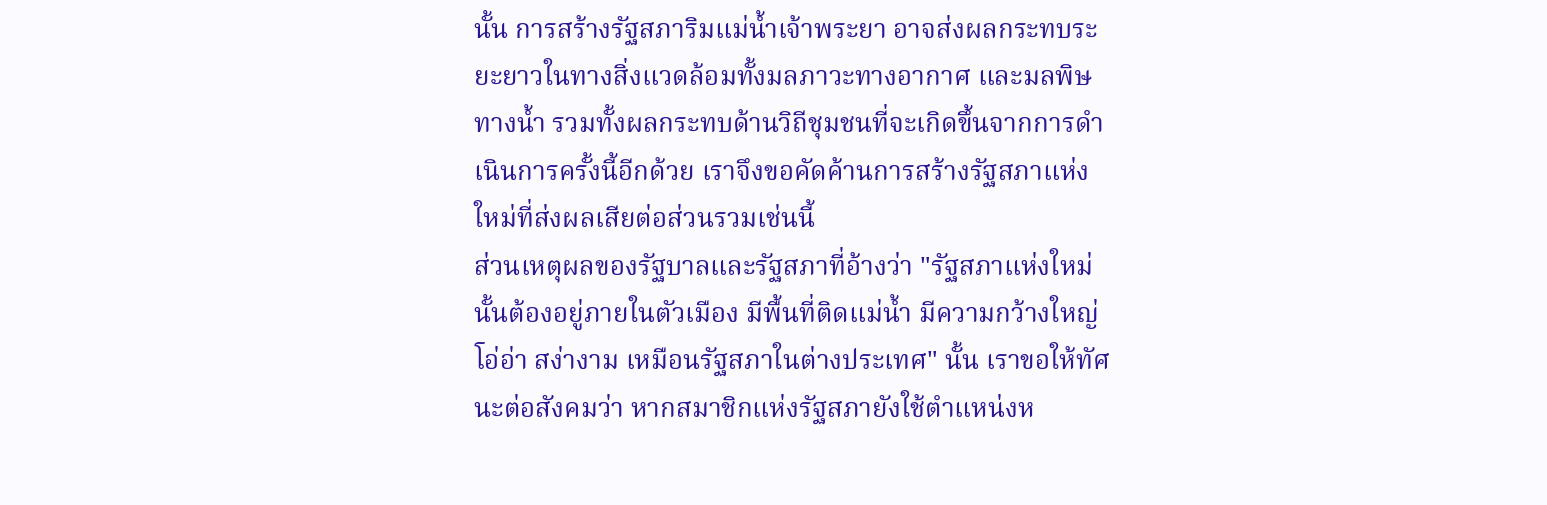นั้น การสร้างรัฐสภาริมแม่น้ำเจ้าพระยา อาจส่งผลกระทบระยะยาวในทางสิ่งแวดล้อมทั้งมลภาวะทางอากาศ และมลพิษทางน้ำ รวมทั้งผลกระทบด้านวิถีชุมชนที่จะเกิดขึ้นจากการดำเนินการครั้งนี้อีกด้วย เราจึงขอคัดค้านการสร้างรัฐสภาแห่งใหม่ที่ส่งผลเสียต่อส่วนรวมเช่นนี้
ส่วนเหตุผลของรัฐบาลและรัฐสภาที่อ้างว่า "รัฐสภาแห่งใหม่นั้นต้องอยู่ภายในตัวเมือง มีพื้นที่ติดแม่น้ำ มีความกว้างใหญ่ โอ่อ่า สง่างาม เหมือนรัฐสภาในต่างประเทศ" นั้น เราขอให้ทัศนะต่อสังคมว่า หากสมาชิกแห่งรัฐสภายังใช้ตำแหน่งห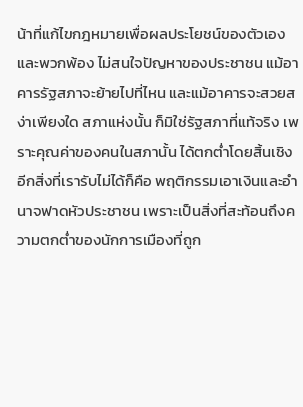น้าที่แก้ไขกฎหมายเพื่อผลประโยชน์ของตัวเองและพวกพ้อง ไม่สนใจปัญหาของประชาชน แม้อาคารรัฐสภาจะย้ายไปที่ไหน และแม้อาคารจะสวยสง่าเพียงใด สภาแห่งนั้น ก็มิใช่รัฐสภาที่แท้จริง เพราะคุณค่าของคนในสภานั้น ได้ตกต่ำโดยสิ้นเชิง
อีกสิ่งที่เรารับไม่ได้ก็คือ พฤติกรรมเอาเงินและอำนาจฟาดหัวประชาชน เพราะเป็นสิ่งที่สะท้อนถึงความตกต่ำของนักการเมืองที่ถูก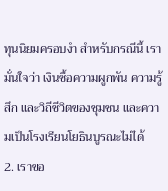ทุนนิยมครอบงำ สำหรับกรณีนี้ เรามั่นใจว่า เงินซื้อความผูกพัน ความรู้สึก และวิถีชีวิตของชุมชน และความเป็นโรงเรียนโยธินบูรณะไม่ได้
2. เราขอ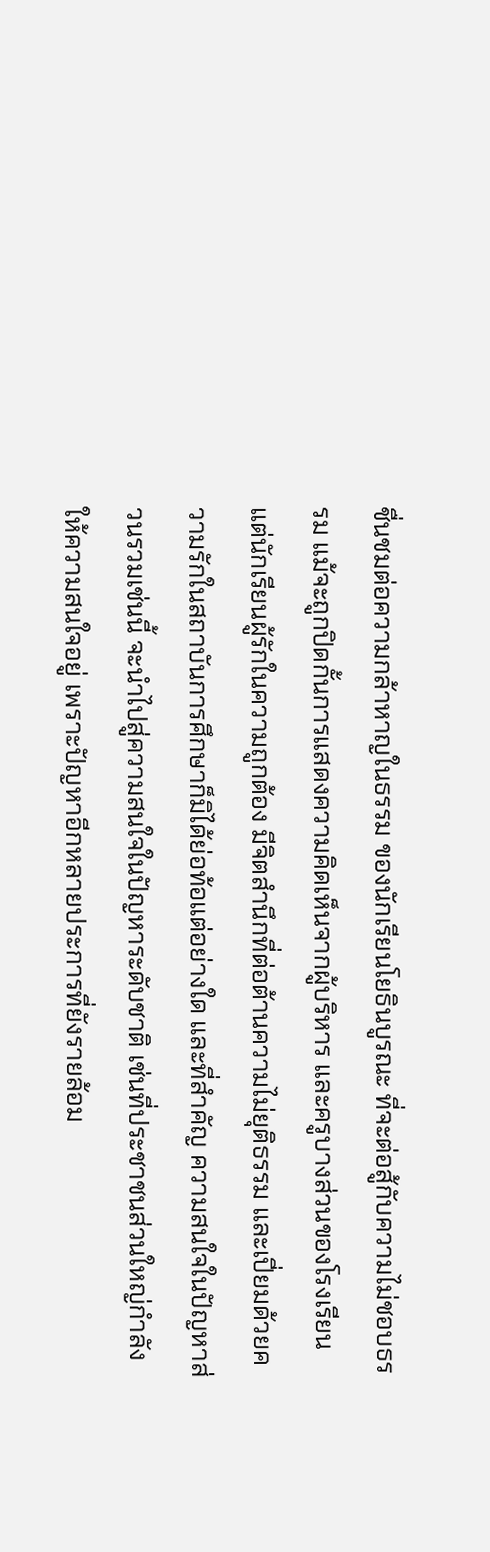ชื่นชมต่อความกล้าหาญในธรรม ของนักเรียนโยธินบูรณะ ที่จะต่อสู้กับความไม่ชอบธรรม แม้จะถูกปิดกั้นการแสดงความคิดเห็นจากผู้บริหาร และครูบางส่วนของโรงเรียน แต่นักเรียนผู้รักในความถูกต้อง มีจิตสำนึกที่ต่อต้านความไม่ยุติธรรม และเปี่ยมด้วยความรักในสถาบันการศึกษาก็มิได้ย่อท้อแต่อย่างใด และที่สำคัญ ความสนใจในปัญหาส่วนรวมเช่นนี้ จะนำไปสู่ความสนใจในปัญหาระดับชาติ เช่นที่ประชาชนส่วนใหญ่กำลังให้ความสนใจอยู่ เพราะปัญหาอีกหลายประการที่ยังรายล้อม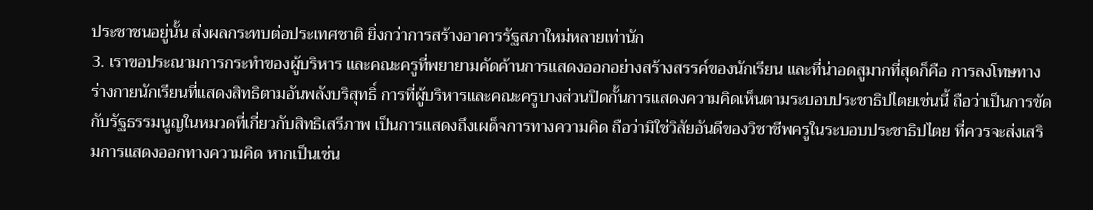ประชาชนอยู่นั้น ส่งผลกระทบต่อประเทศชาติ ยิ่งกว่าการสร้างอาคารรัฐสภาใหม่หลายเท่านัก
3. เราขอประณามการกระทำของผู้บริหาร และคณะครูที่พยายามคัดค้านการแสดงออกอย่างสร้างสรรค์ของนักเรียน และที่น่าอดสูมากที่สุดก็คือ การลงโทษทางร่างกายนักเรียนที่แสดงสิทธิตามอันพลังบริสุทธิ์ การที่ผู้บริหารและคณะครูบางส่วนปิดกั้นการแสดงความคิดเห็นตามระบอบประชาธิปไตยเช่นนี้ ถือว่าเป็นการขัดกับรัฐธรรมนูญในหมวดที่เกี่ยวกับสิทธิเสรีภาพ เป็นการแสดงถึงเผด็จการทางความคิด ถือว่ามิใช่วิสัยอันดีของวิชาชีพครูในระบอบประชาธิปไตย ที่ควรจะส่งเสริมการแสดงออกทางความคิด หากเป็นเช่น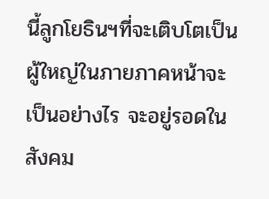นี้ลูกโยธินฯที่จะเติบโตเป็นผู้ใหญ่ในภายภาคหน้าจะเป็นอย่างไร จะอยู่รอดในสังคม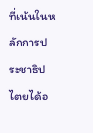ที่เน้นในหลักการประชาธิปไตยได้อ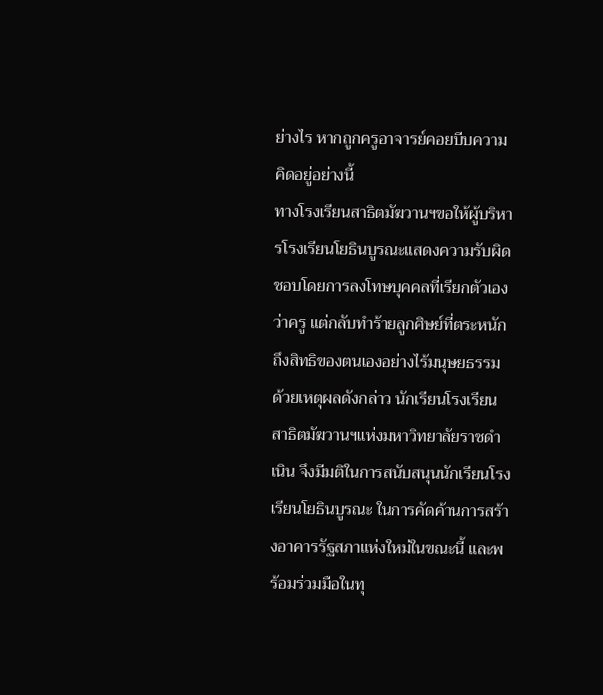ย่างไร หากถูกครูอาจารย์คอยบีบความคิดอยู่อย่างนี้
ทางโรงเรียนสาธิตมัฆวานฯขอให้ผู้บริหารโรงเรียนโยธินบูรณะแสดงความรับผิดชอบโดยการลงโทษบุคคลที่เรียกตัวเองว่าครู แต่กลับทำร้ายลูกศิษย์ที่ตระหนักถึงสิทธิของตนเองอย่างไร้มนุษยธรรม
ด้วยเหตุผลดังกล่าว นักเรียนโรงเรียนสาธิตมัฆวานฯแห่งมหาวิทยาลัยราชดำเนิน จึงมีมติในการสนับสนุนนักเรียนโรงเรียนโยธินบูรณะ ในการคัดค้านการสร้างอาคารรัฐสภาแห่งใหม่ในขณะนี้ และพร้อมร่วมมือในทุ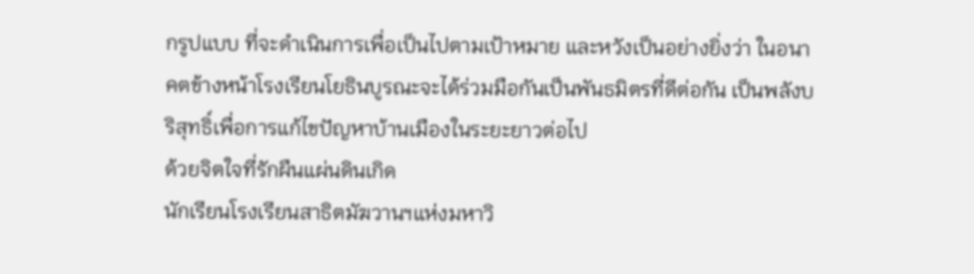กรูปแบบ ที่จะดำเนินการเพื่อเป็นไปตามเป้าหมาย และหวังเป็นอย่างยิ่งว่า ในอนาคตข้างหน้าโรงเรียนโยธินบูรณะจะได้ร่วมมือกันเป็นพันธมิตรที่ดีต่อกัน เป็นพลังบริสุทธิ์เพื่อการแก้ไขปัญหาบ้านเมืองในระยะยาวต่อไป
ด้วยจิตใจที่รักผืนแผ่นดินเกิด
นักเรียนโรงเรียนสาธิตมัฆวานฯแห่งมหาวิ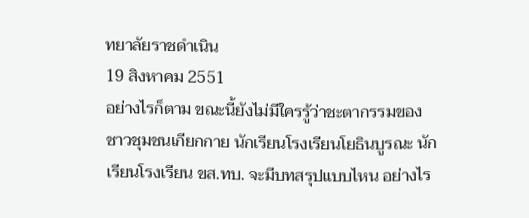ทยาลัยราชดำเนิน
19 สิงหาคม 2551
อย่างไรก็ตาม ขณะนี้ยังไม่มีใครรู้ว่าชะตากรรมของชาวชุมชนเกียกกาย นักเรียนโรงเรียนโยธินบูรณะ นักเรียนโรงเรียน ขส.ทบ. จะมีบทสรุปแบบไหน อย่างไร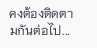คงต้องติดตามกันต่อไป...